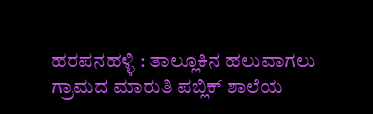ಹರಪನಹಳ್ಳಿ : ತಾಲ್ಲೂಕಿನ ಹಲುವಾಗಲು ಗ್ರಾಮದ ಮಾರುತಿ ಪಬ್ಲಿಕ್ ಶಾಲೆಯ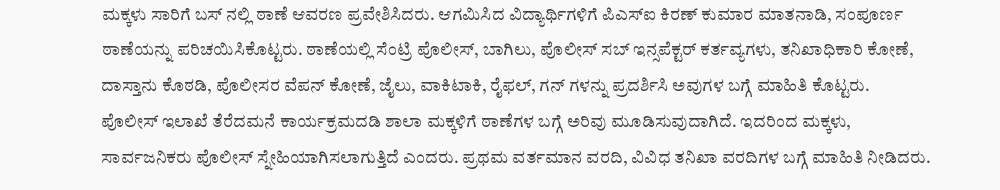ಮಕ್ಕಳು ಸಾರಿಗೆ ಬಸ್ ನಲ್ಲಿ ಠಾಣೆ ಆವರಣ ಪ್ರವೇಶಿಸಿದರು. ಆಗಮಿಸಿದ ವಿದ್ಯಾರ್ಥಿಗಳಿಗೆ ಪಿಎಸ್ಐ ಕಿರಣ್ ಕುಮಾರ ಮಾತನಾಡಿ, ಸಂಪೂರ್ಣ ಠಾಣೆಯನ್ನು ಪರಿಚಯಿಸಿಕೊಟ್ಟರು. ಠಾಣೆಯಲ್ಲಿ ಸೆಂಟ್ರಿ ಪೊಲೀಸ್, ಬಾಗಿಲು, ಪೊಲೀಸ್ ಸಬ್ ಇನ್ಸಪೆಕ್ಟರ್ ಕರ್ತವ್ಯಗಳು, ತನಿಖಾಧಿಕಾರಿ ಕೋಣೆ, ದಾಸ್ತಾನು ಕೊಠಡಿ, ಪೊಲೀಸರ ವೆಪನ್ ಕೋಣೆ, ಜೈಲು, ವಾಕಿಟಾಕಿ, ರೈಫಲ್, ಗನ್ ಗಳನ್ನು ಪ್ರದರ್ಶಿಸಿ ಅವುಗಳ ಬಗ್ಗೆ ಮಾಹಿತಿ ಕೊಟ್ಟರು.
ಪೊಲೀಸ್ ಇಲಾಖೆ ತೆರೆದಮನೆ ಕಾರ್ಯಕ್ರಮದಡಿ ಶಾಲಾ ಮಕ್ಕಳಿಗೆ ಠಾಣೆಗಳ ಬಗ್ಗೆ ಅರಿವು ಮೂಡಿಸುವುದಾಗಿದೆ. ಇದರಿಂದ ಮಕ್ಕಳು, ಸಾರ್ವಜನಿಕರು ಪೊಲೀಸ್ ಸ್ನೇಹಿಯಾಗಿಸಲಾಗುತ್ತಿದೆ ಎಂದರು. ಪ್ರಥಮ ವರ್ತಮಾನ ವರದಿ, ವಿವಿಧ ತನಿಖಾ ವರದಿಗಳ ಬಗ್ಗೆ ಮಾಹಿತಿ ನೀಡಿದರು.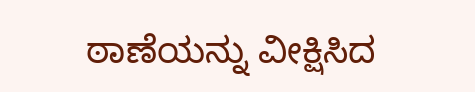ಠಾಣೆಯನ್ನು ವೀಕ್ಷಿಸಿದ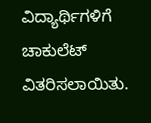ವಿದ್ಯಾರ್ಥಿಗಳಿಗೆ ಚಾಕುಲೆಟ್ ವಿತರಿಸಲಾಯಿತು.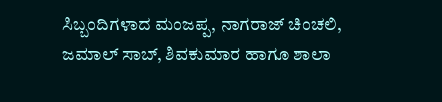ಸಿಬ್ಬಂದಿಗಳಾದ ಮಂಜಪ್ಪ, ನಾಗರಾಜ್ ಚಿಂಚಲಿ, ಜಮಾಲ್ ಸಾಬ್, ಶಿವಕುಮಾರ ಹಾಗೂ ಶಾಲಾ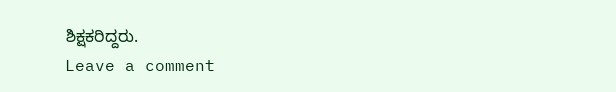ಶಿಕ್ಷಕರಿದ್ದರು.
Leave a comment